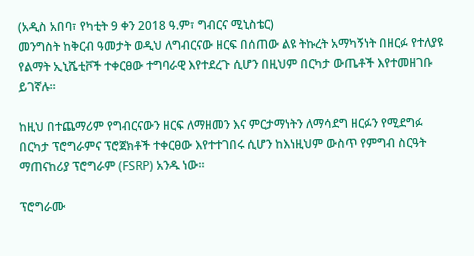(አዲስ አበባ፣ የካቲት 9 ቀን 2018 ዓ.ም፣ ግብርና ሚኒስቴር)
መንግስት ከቅርብ ዓመታት ወዲህ ለግብርናው ዘርፍ በሰጠው ልዩ ትኩረት አማካኝነት በዘርፉ የተለያዩ የልማት ኢኒሼቲቮች ተቀርፀው ተግባራዊ እየተደረጉ ሲሆን በዚህም በርካታ ውጤቶች እየተመዘገቡ ይገኛሉ፡፡

ከዚህ በተጨማሪም የግብርናውን ዘርፍ ለማዘመን እና ምርታማነትን ለማሳደግ ዘርፉን የሚደግፉ በርካታ ፕሮግራምና ፕሮጀክቶች ተቀርፀው እየተተገበሩ ሲሆን ከእነዚህም ውስጥ የምግብ ስርዓት ማጠናከሪያ ፕሮግራም (FSRP) አንዱ ነው፡፡

ፕሮግራሙ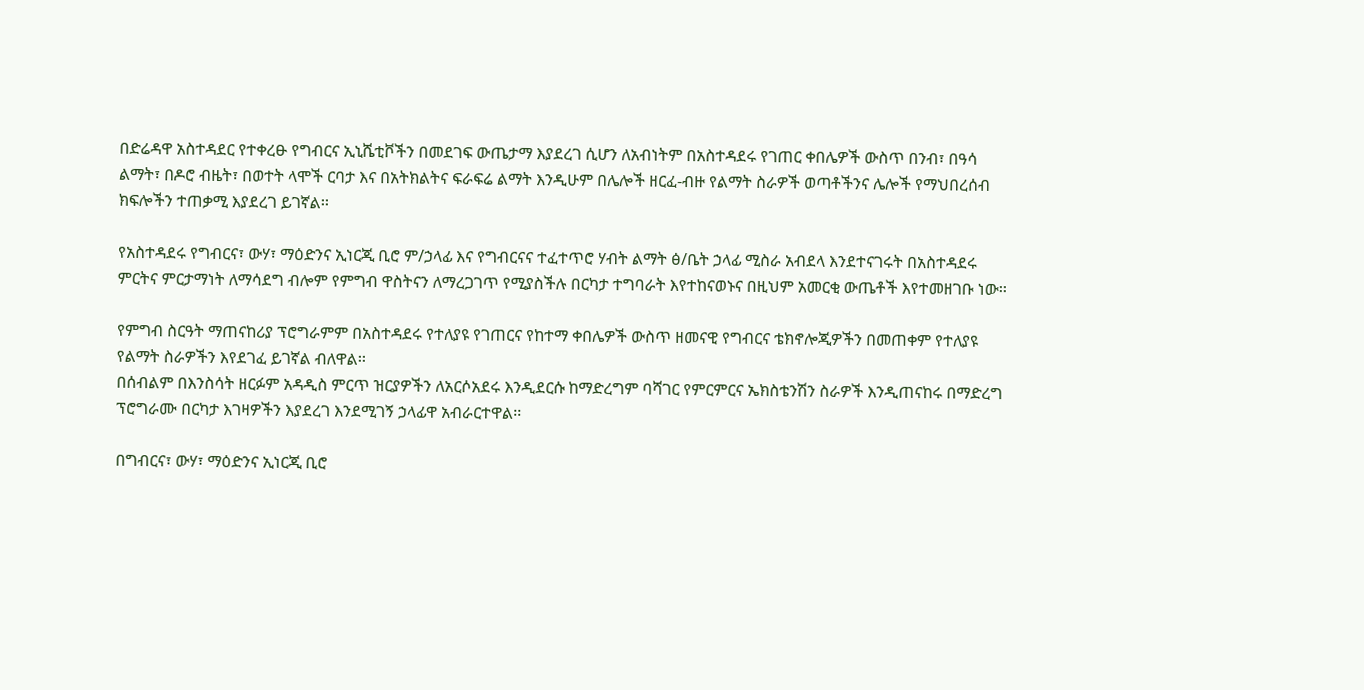በድሬዳዋ አስተዳደር የተቀረፁ የግብርና ኢኒሼቲቮችን በመደገፍ ውጤታማ እያደረገ ሲሆን ለአብነትም በአስተዳደሩ የገጠር ቀበሌዎች ውስጥ በንብ፣ በዓሳ ልማት፣ በዶሮ ብዜት፣ በወተት ላሞች ርባታ እና በአትክልትና ፍራፍሬ ልማት እንዲሁም በሌሎች ዘርፈ-ብዙ የልማት ስራዎች ወጣቶችንና ሌሎች የማህበረሰብ ክፍሎችን ተጠቃሚ እያደረገ ይገኛል፡፡

የአስተዳደሩ የግብርና፣ ውሃ፣ ማዕድንና ኢነርጂ ቢሮ ም/ኃላፊ እና የግብርናና ተፈተጥሮ ሃብት ልማት ፅ/ቤት ኃላፊ ሚስራ አብደላ እንደተናገሩት በአስተዳደሩ ምርትና ምርታማነት ለማሳደግ ብሎም የምግብ ዋስትናን ለማረጋገጥ የሚያስችሉ በርካታ ተግባራት እየተከናወኑና በዚህም አመርቂ ውጤቶች እየተመዘገቡ ነው፡፡

የምግብ ስርዓት ማጠናከሪያ ፕሮግራምም በአስተዳደሩ የተለያዩ የገጠርና የከተማ ቀበሌዎች ውስጥ ዘመናዊ የግብርና ቴክኖሎጂዎችን በመጠቀም የተለያዩ የልማት ስራዎችን እየደገፈ ይገኛል ብለዋል፡፡
በሰብልም በእንስሳት ዘርፉም አዳዲስ ምርጥ ዝርያዎችን ለአርሶአደሩ እንዲደርሱ ከማድረግም ባሻገር የምርምርና ኤክስቴንሽን ስራዎች እንዲጠናከሩ በማድረግ ፕሮግራሙ በርካታ እገዛዎችን እያደረገ እንደሚገኝ ኃላፊዋ አብራርተዋል፡፡

በግብርና፣ ውሃ፣ ማዕድንና ኢነርጂ ቢሮ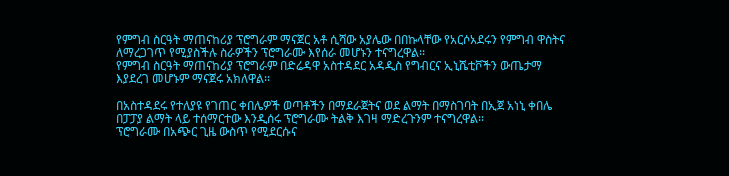የምግብ ስርዓት ማጠናከሪያ ፕሮግራም ማናጀር አቶ ሲሻው አያሌው በበኩላቸው የአርሶአደሩን የምግብ ዋስትና ለማረጋገጥ የሚያስችሉ ስራዎችን ፕሮግራሙ እየሰራ መሆኑን ተናግረዋል፡፡
የምግብ ስርዓት ማጠናከሪያ ፕሮግራም በድሬዳዋ አስተዳደር አዳዲስ የግብርና ኢኒሼቲቮችን ውጤታማ እያደረገ መሆኑም ማናጀሩ አክለዋል፡፡

በአስተዳደሩ የተለያዩ የገጠር ቀበሌዎች ወጣቶችን በማደራጀትና ወደ ልማት በማስገባት በኢጀ አነኒ ቀበሌ በፓፓያ ልማት ላይ ተሰማርተው እንዲሰሩ ፕሮግራሙ ትልቅ እገዛ ማድረጉንም ተናግረዋል፡፡
ፕሮግራሙ በአጭር ጊዜ ውስጥ የሚደርሱና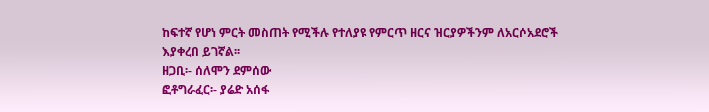ከፍተኛ የሆነ ምርት መስጠት የሚችሉ የተለያዩ የምርጥ ዘርና ዝርያዎችንም ለአርሶአደሮች እያቀረበ ይገኛል፡፡
ዘጋቢ፡- ሰለሞን ደምሰው
ፎቶግራፈር፡- ያሬድ አሰፋ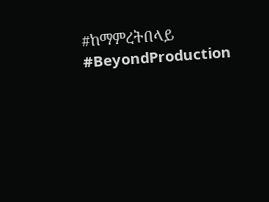#ከማምረትበላይ
#BeyondProduction